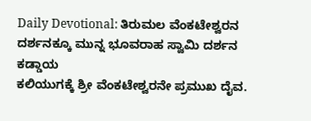Daily Devotional: ತಿರುಮಲ ವೆಂಕಟೇಶ್ವರನ ದರ್ಶನಕ್ಕೂ ಮುನ್ನ ಭೂವರಾಹ ಸ್ವಾಮಿ ದರ್ಶನ ಕಡ್ಡಾಯ
ಕಲಿಯುಗಕ್ಕೆ ಶ್ರೀ ವೆಂಕಟೇಶ್ವರನೇ ಪ್ರಮುಖ ದೈವ.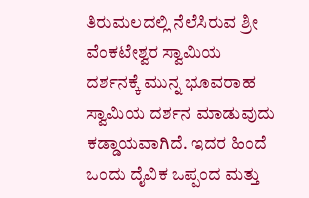ತಿರುಮಲದಲ್ಲಿ ನೆಲೆಸಿರುವ ಶ್ರೀ ವೆಂಕಟೇಶ್ವರ ಸ್ವಾಮಿಯ ದರ್ಶನಕ್ಕೆ ಮುನ್ನ ಭೂವರಾಹ ಸ್ವಾಮಿಯ ದರ್ಶನ ಮಾಡುವುದು ಕಡ್ಡಾಯವಾಗಿದೆ. ಇದರ ಹಿಂದೆ ಒಂದು ದೈವಿಕ ಒಪ್ಪಂದ ಮತ್ತು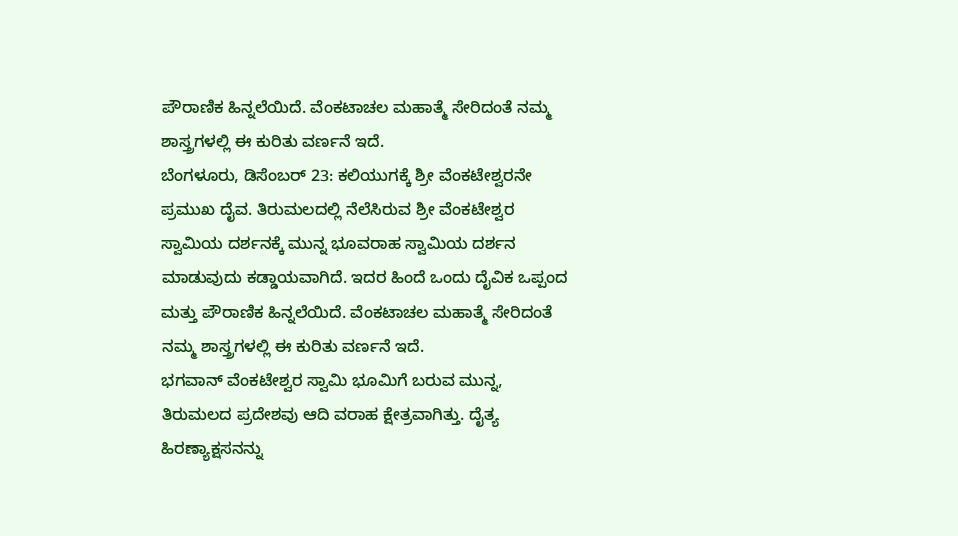ಪೌರಾಣಿಕ ಹಿನ್ನಲೆಯಿದೆ. ವೆಂಕಟಾಚಲ ಮಹಾತ್ಮೆ ಸೇರಿದಂತೆ ನಮ್ಮ ಶಾಸ್ತ್ರಗಳಲ್ಲಿ ಈ ಕುರಿತು ವರ್ಣನೆ ಇದೆ.
ಬೆಂಗಳೂರು, ಡಿಸೆಂಬರ್ 23: ಕಲಿಯುಗಕ್ಕೆ ಶ್ರೀ ವೆಂಕಟೇಶ್ವರನೇ ಪ್ರಮುಖ ದೈವ. ತಿರುಮಲದಲ್ಲಿ ನೆಲೆಸಿರುವ ಶ್ರೀ ವೆಂಕಟೇಶ್ವರ ಸ್ವಾಮಿಯ ದರ್ಶನಕ್ಕೆ ಮುನ್ನ ಭೂವರಾಹ ಸ್ವಾಮಿಯ ದರ್ಶನ ಮಾಡುವುದು ಕಡ್ಡಾಯವಾಗಿದೆ. ಇದರ ಹಿಂದೆ ಒಂದು ದೈವಿಕ ಒಪ್ಪಂದ ಮತ್ತು ಪೌರಾಣಿಕ ಹಿನ್ನಲೆಯಿದೆ. ವೆಂಕಟಾಚಲ ಮಹಾತ್ಮೆ ಸೇರಿದಂತೆ ನಮ್ಮ ಶಾಸ್ತ್ರಗಳಲ್ಲಿ ಈ ಕುರಿತು ವರ್ಣನೆ ಇದೆ.
ಭಗವಾನ್ ವೆಂಕಟೇಶ್ವರ ಸ್ವಾಮಿ ಭೂಮಿಗೆ ಬರುವ ಮುನ್ನ, ತಿರುಮಲದ ಪ್ರದೇಶವು ಆದಿ ವರಾಹ ಕ್ಷೇತ್ರವಾಗಿತ್ತು. ದೈತ್ಯ ಹಿರಣ್ಯಾಕ್ಷಸನನ್ನು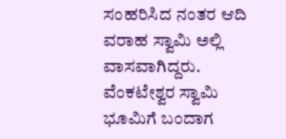ಸಂಹರಿಸಿದ ನಂತರ ಆದಿ ವರಾಹ ಸ್ವಾಮಿ ಅಲ್ಲಿ ವಾಸವಾಗಿದ್ದರು. ವೆಂಕಟೇಶ್ವರ ಸ್ವಾಮಿ ಭೂಮಿಗೆ ಬಂದಾಗ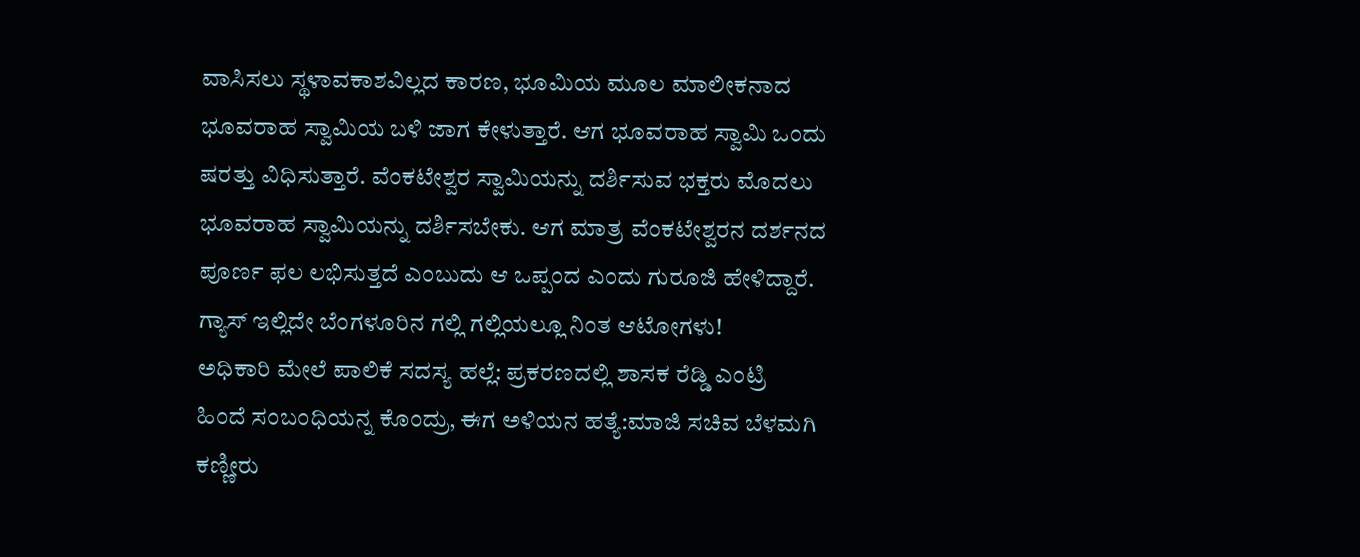ವಾಸಿಸಲು ಸ್ಥಳಾವಕಾಶವಿಲ್ಲದ ಕಾರಣ, ಭೂಮಿಯ ಮೂಲ ಮಾಲೀಕನಾದ ಭೂವರಾಹ ಸ್ವಾಮಿಯ ಬಳಿ ಜಾಗ ಕೇಳುತ್ತಾರೆ. ಆಗ ಭೂವರಾಹ ಸ್ವಾಮಿ ಒಂದು ಷರತ್ತು ವಿಧಿಸುತ್ತಾರೆ. ವೆಂಕಟೇಶ್ವರ ಸ್ವಾಮಿಯನ್ನು ದರ್ಶಿಸುವ ಭಕ್ತರು ಮೊದಲು ಭೂವರಾಹ ಸ್ವಾಮಿಯನ್ನು ದರ್ಶಿಸಬೇಕು. ಆಗ ಮಾತ್ರ ವೆಂಕಟೇಶ್ವರನ ದರ್ಶನದ ಪೂರ್ಣ ಫಲ ಲಭಿಸುತ್ತದೆ ಎಂಬುದು ಆ ಒಪ್ಪಂದ ಎಂದು ಗುರೂಜಿ ಹೇಳಿದ್ದಾರೆ.
ಗ್ಯಾಸ್ ಇಲ್ಲಿದೇ ಬೆಂಗಳೂರಿನ ಗಲ್ಲಿ ಗಲ್ಲಿಯಲ್ಲೂ ನಿಂತ ಆಟೋಗಳು!
ಅಧಿಕಾರಿ ಮೇಲೆ ಪಾಲಿಕೆ ಸದಸ್ಯ ಹಲ್ಲೆ: ಪ್ರಕರಣದಲ್ಲಿ ಶಾಸಕ ರೆಡ್ಡಿ ಎಂಟ್ರಿ
ಹಿಂದೆ ಸಂಬಂಧಿಯನ್ನ ಕೊಂದ್ರು, ಈಗ ಅಳಿಯನ ಹತ್ಯೆ:ಮಾಜಿ ಸಚಿವ ಬೆಳಮಗಿ ಕಣ್ಣೀರು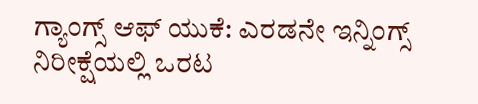ಗ್ಯಾಂಗ್ಸ್ ಆಫ್ ಯುಕೆ: ಎರಡನೇ ಇನ್ನಿಂಗ್ಸ್ ನಿರೀಕ್ಷೆಯಲ್ಲಿ ಒರಟ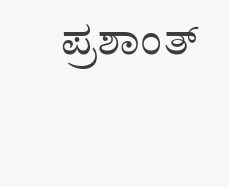ಪ್ರಶಾಂತ್